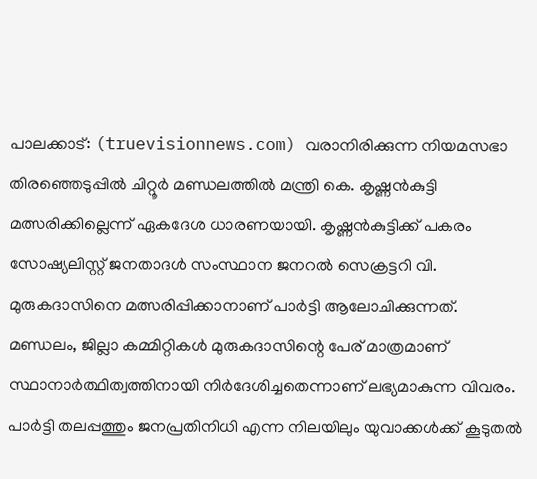പാലക്കാട്: (truevisionnews.com) വരാനിരിക്കുന്ന നിയമസഭാ തിരഞ്ഞെടുപ്പിൽ ചിറ്റൂർ മണ്ഡലത്തിൽ മന്ത്രി കെ. കൃഷ്ണൻകുട്ടി മത്സരിക്കില്ലെന്ന് ഏകദേശ ധാരണയായി. കൃഷ്ണൻകുട്ടിക്ക് പകരം സോഷ്യലിസ്റ്റ് ജനതാദൾ സംസ്ഥാന ജനറൽ സെക്രട്ടറി വി. മുരുകദാസിനെ മത്സരിപ്പിക്കാനാണ് പാർട്ടി ആലോചിക്കുന്നത്.
മണ്ഡലം, ജില്ലാ കമ്മിറ്റികൾ മുരുകദാസിന്റെ പേര് മാത്രമാണ് സ്ഥാനാർത്ഥിത്വത്തിനായി നിർദേശിച്ചതെന്നാണ് ലഭ്യമാകുന്ന വിവരം. പാർട്ടി തലപ്പത്തും ജനപ്രതിനിധി എന്ന നിലയിലും യുവാക്കൾക്ക് കൂടുതൽ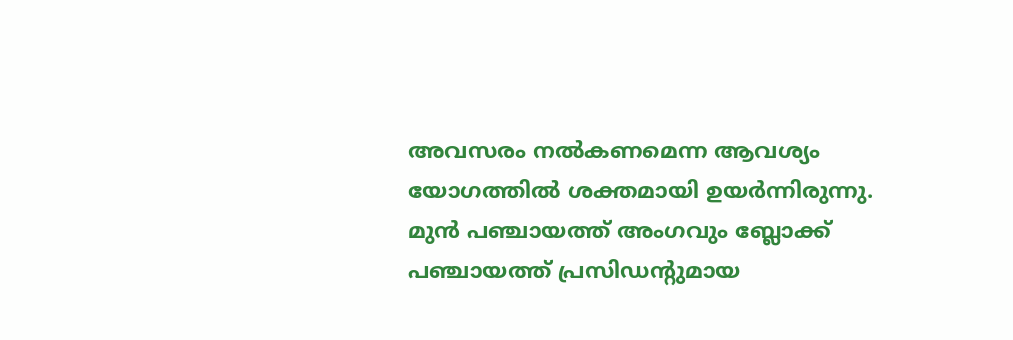അവസരം നൽകണമെന്ന ആവശ്യം യോഗത്തിൽ ശക്തമായി ഉയർന്നിരുന്നു.
മുൻ പഞ്ചായത്ത് അംഗവും ബ്ലോക്ക് പഞ്ചായത്ത് പ്രസിഡൻ്റുമായ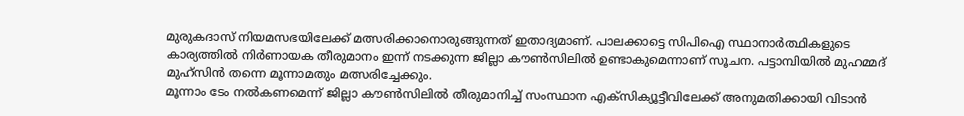മുരുകദാസ് നിയമസഭയിലേക്ക് മത്സരിക്കാനൊരുങ്ങുന്നത് ഇതാദ്യമാണ്. പാലക്കാട്ടെ സിപിഐ സ്ഥാനാർത്ഥികളുടെ കാര്യത്തിൽ നിർണായക തീരുമാനം ഇന്ന് നടക്കുന്ന ജില്ലാ കൗൺസിലിൽ ഉണ്ടാകുമെന്നാണ് സൂചന. പട്ടാമ്പിയിൽ മുഹമ്മദ് മുഹ്സിൻ തന്നെ മൂന്നാമതും മത്സരിച്ചേക്കും.
മൂന്നാം ടേം നൽകണമെന്ന് ജില്ലാ കൗൺസിലിൽ തീരുമാനിച്ച് സംസ്ഥാന എക്സിക്യൂട്ടീവിലേക്ക് അനുമതിക്കായി വിടാൻ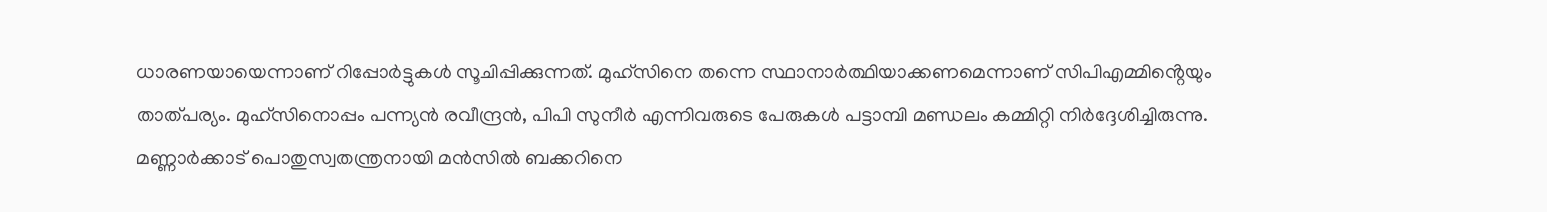ധാരണയായെന്നാണ് റിപ്പോർട്ടുകൾ സൂചിപ്പിക്കുന്നത്. മുഹ്സിനെ തന്നെ സ്ഥാനാർത്ഥിയാക്കണമെന്നാണ് സിപിഎമ്മിൻ്റെയും താത്പര്യം. മുഹ്സിനൊപ്പം പന്ന്യൻ രവീന്ദ്രൻ, പിപി സുനീർ എന്നിവരുടെ പേരുകൾ പട്ടാമ്പി മണ്ഡലം കമ്മിറ്റി നിർദ്ദേശിച്ചിരുന്നു. മണ്ണാർക്കാട് പൊതുസ്വതന്ത്രനായി മൻസിൽ ബക്കറിനെ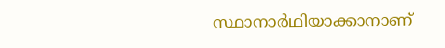സ്ഥാനാർഥിയാക്കാനാണ്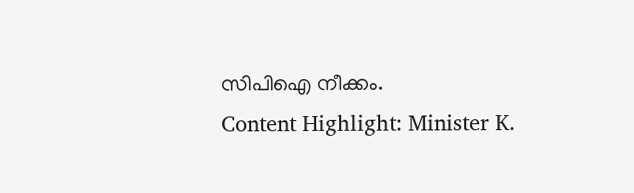സിപിഐ നീക്കം.
Content Highlight: Minister K.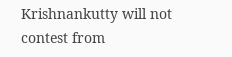Krishnankutty will not contest from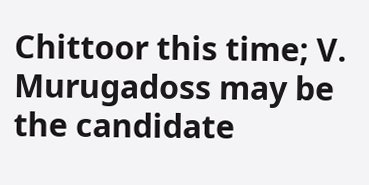Chittoor this time; V. Murugadoss may be the candidate